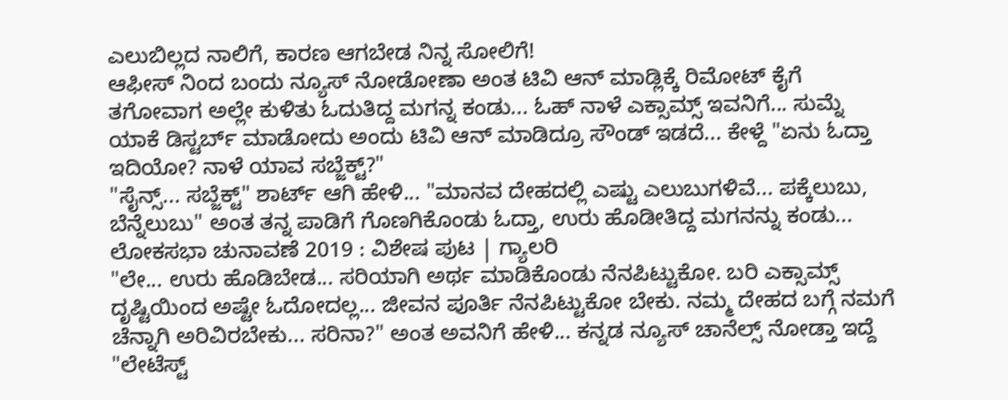ಎಲುಬಿಲ್ಲದ ನಾಲಿಗೆ, ಕಾರಣ ಆಗಬೇಡ ನಿನ್ನ ಸೋಲಿಗೆ!
ಆಫೀಸ್ ನಿಂದ ಬಂದು ನ್ಯೂಸ್ ನೋಡೋಣಾ ಅಂತ ಟಿವಿ ಆನ್ ಮಾಡ್ಲಿಕ್ಕೆ ರಿಮೋಟ್ ಕೈಗೆ ತಗೋವಾಗ ಅಲ್ಲೇ ಕುಳಿತು ಓದುತಿದ್ದ ಮಗನ್ನ ಕಂಡು... ಓಹ್ ನಾಳೆ ಎಕ್ಸಾಮ್ಸ್ ಇವನಿಗೆ... ಸುಮ್ನೆ ಯಾಕೆ ಡಿಸ್ಟರ್ಬ್ ಮಾಡೋದು ಅಂದು ಟಿವಿ ಆನ್ ಮಾಡಿದ್ರೂ ಸೌಂಡ್ ಇಡದೆ... ಕೇಳ್ದೆ "ಏನು ಓದ್ತಾ ಇದಿಯೋ? ನಾಳೆ ಯಾವ ಸಬ್ಜೆಕ್ಟ್?"
"ಸೈನ್ಸ್... ಸಬ್ಜೆಕ್ಟ್" ಶಾರ್ಟ್ ಆಗಿ ಹೇಳಿ... "ಮಾನವ ದೇಹದಲ್ಲಿ ಎಷ್ಟು ಎಲುಬುಗಳಿವೆ... ಪಕ್ಕೆಲುಬು, ಬೆನ್ನೆಲುಬು" ಅಂತ ತನ್ನ ಪಾಡಿಗೆ ಗೊಣಗಿಕೊಂಡು ಓದ್ತಾ, ಉರು ಹೊಡೀತಿದ್ದ ಮಗನನ್ನು ಕಂಡು...
ಲೋಕಸಭಾ ಚುನಾವಣೆ 2019 : ವಿಶೇಷ ಪುಟ | ಗ್ಯಾಲರಿ
"ಲೇ... ಉರು ಹೊಡಿಬೇಡ... ಸರಿಯಾಗಿ ಅರ್ಥ ಮಾಡಿಕೊಂಡು ನೆನಪಿಟ್ಟುಕೋ. ಬರಿ ಎಕ್ಸಾಮ್ಸ್ ದೃಷ್ಟಿಯಿಂದ ಅಷ್ಟೇ ಓದೋದಲ್ಲ... ಜೀವನ ಪೂರ್ತಿ ನೆನಪಿಟ್ಟುಕೋ ಬೇಕು. ನಮ್ಮ ದೇಹದ ಬಗ್ಗೆ ನಮಗೆ ಚೆನ್ನಾಗಿ ಅರಿವಿರಬೇಕು... ಸರಿನಾ?" ಅಂತ ಅವನಿಗೆ ಹೇಳಿ... ಕನ್ನಡ ನ್ಯೂಸ್ ಚಾನೆಲ್ಸ್ ನೋಡ್ತಾ ಇದ್ದೆ "ಲೇಟೆಸ್ಟ್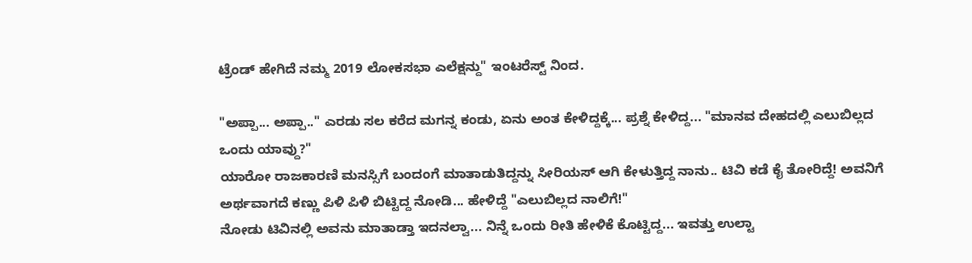ಟ್ರೆಂಡ್ ಹೇಗಿದೆ ನಮ್ಮ 2019 ಲೋಕಸಭಾ ಎಲೆಕ್ಷನ್ದು" ಇಂಟರೆಸ್ಟ್ ನಿಂದ.

"ಅಪ್ಪಾ... ಅಪ್ಪಾ.." ಎರಡು ಸಲ ಕರೆದ ಮಗನ್ನ ಕಂಡು, ಏನು ಅಂತ ಕೇಳಿದ್ದಕ್ಕೆ... ಪ್ರಶ್ನೆ ಕೇಳಿದ್ದ... "ಮಾನವ ದೇಹದಲ್ಲಿ ಎಲುಬಿಲ್ಲದ ಒಂದು ಯಾವ್ದು?"
ಯಾರೋ ರಾಜಕಾರಣಿ ಮನಸ್ಸಿಗೆ ಬಂದಂಗೆ ಮಾತಾಡುತಿದ್ದನ್ನು ಸೀರಿಯಸ್ ಆಗಿ ಕೇಳುತ್ತಿದ್ದ ನಾನು.. ಟಿವಿ ಕಡೆ ಕೈ ತೋರಿದ್ದೆ! ಅವನಿಗೆ ಅರ್ಥವಾಗದೆ ಕಣ್ಣು ಪಿಳಿ ಪಿಳಿ ಬಿಟ್ಟಿದ್ದ ನೋಡಿ... ಹೇಳಿದ್ದೆ "ಎಲುಬಿಲ್ಲದ ನಾಲಿಗೆ!"
ನೋಡು ಟಿವಿನಲ್ಲಿ ಅವನು ಮಾತಾಡ್ತಾ ಇದನಲ್ವಾ... ನಿನ್ನೆ ಒಂದು ರೀತಿ ಹೇಳಿಕೆ ಕೊಟ್ಟಿದ್ದ... ಇವತ್ತು ಉಲ್ಟಾ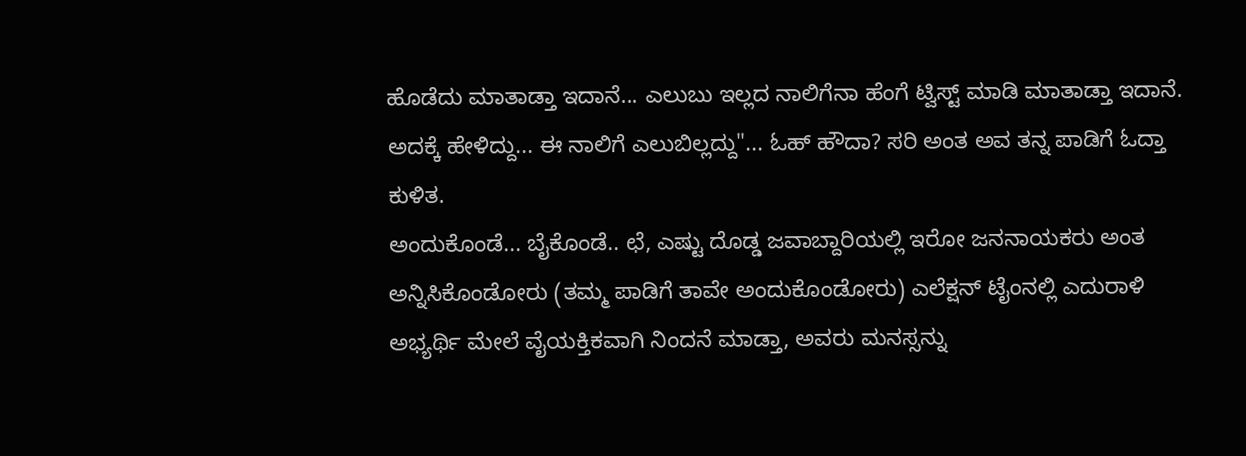ಹೊಡೆದು ಮಾತಾಡ್ತಾ ಇದಾನೆ... ಎಲುಬು ಇಲ್ಲದ ನಾಲಿಗೆನಾ ಹೆಂಗೆ ಟ್ವಿಸ್ಟ್ ಮಾಡಿ ಮಾತಾಡ್ತಾ ಇದಾನೆ. ಅದಕ್ಕೆ ಹೇಳಿದ್ದು... ಈ ನಾಲಿಗೆ ಎಲುಬಿಲ್ಲದ್ದು"... ಓಹ್ ಹೌದಾ? ಸರಿ ಅಂತ ಅವ ತನ್ನ ಪಾಡಿಗೆ ಓದ್ತಾ ಕುಳಿತ.
ಅಂದುಕೊಂಡೆ... ಬೈಕೊಂಡೆ.. ಛೆ, ಎಷ್ಟು ದೊಡ್ಡ ಜವಾಬ್ದಾರಿಯಲ್ಲಿ ಇರೋ ಜನನಾಯಕರು ಅಂತ ಅನ್ನಿಸಿಕೊಂಡೋರು (ತಮ್ಮ ಪಾಡಿಗೆ ತಾವೇ ಅಂದುಕೊಂಡೋರು) ಎಲೆಕ್ಷನ್ ಟೈಂನಲ್ಲಿ ಎದುರಾಳಿ ಅಭ್ಯರ್ಥಿ ಮೇಲೆ ವೈಯಕ್ತಿಕವಾಗಿ ನಿಂದನೆ ಮಾಡ್ತಾ, ಅವರು ಮನಸ್ಸನ್ನು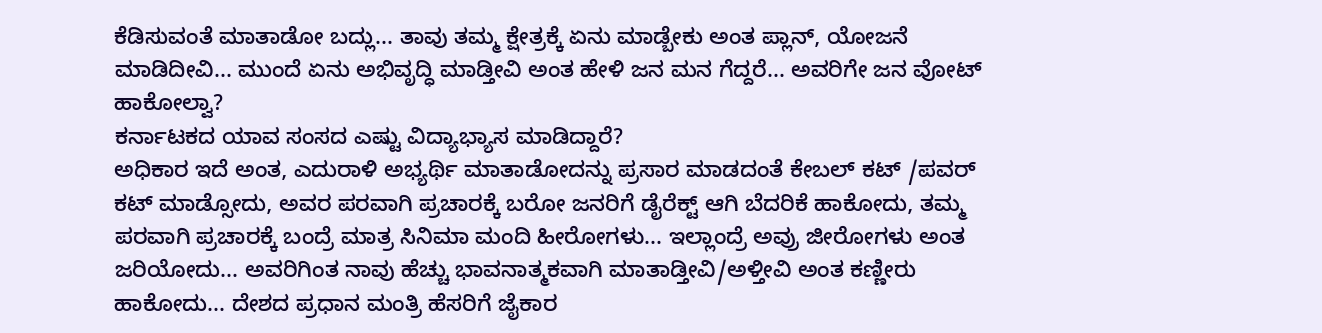ಕೆಡಿಸುವಂತೆ ಮಾತಾಡೋ ಬದ್ಲು... ತಾವು ತಮ್ಮ ಕ್ಷೇತ್ರಕ್ಕೆ ಏನು ಮಾಡ್ಬೇಕು ಅಂತ ಪ್ಲಾನ್, ಯೋಜನೆ ಮಾಡಿದೀವಿ... ಮುಂದೆ ಏನು ಅಭಿವೃದ್ಧಿ ಮಾಡ್ತೀವಿ ಅಂತ ಹೇಳಿ ಜನ ಮನ ಗೆದ್ದರೆ... ಅವರಿಗೇ ಜನ ವೋಟ್ ಹಾಕೋಲ್ವಾ?
ಕರ್ನಾಟಕದ ಯಾವ ಸಂಸದ ಎಷ್ಟು ವಿದ್ಯಾಭ್ಯಾಸ ಮಾಡಿದ್ದಾರೆ?
ಅಧಿಕಾರ ಇದೆ ಅಂತ, ಎದುರಾಳಿ ಅಭ್ಯರ್ಥಿ ಮಾತಾಡೋದನ್ನು ಪ್ರಸಾರ ಮಾಡದಂತೆ ಕೇಬಲ್ ಕಟ್ /ಪವರ್ ಕಟ್ ಮಾಡ್ಸೋದು, ಅವರ ಪರವಾಗಿ ಪ್ರಚಾರಕ್ಕೆ ಬರೋ ಜನರಿಗೆ ಡೈರೆಕ್ಟ್ ಆಗಿ ಬೆದರಿಕೆ ಹಾಕೋದು, ತಮ್ಮ ಪರವಾಗಿ ಪ್ರಚಾರಕ್ಕೆ ಬಂದ್ರೆ ಮಾತ್ರ ಸಿನಿಮಾ ಮಂದಿ ಹೀರೋಗಳು... ಇಲ್ಲಾಂದ್ರೆ ಅವ್ರು ಜೀರೋಗಳು ಅಂತ ಜರಿಯೋದು... ಅವರಿಗಿಂತ ನಾವು ಹೆಚ್ಚು ಭಾವನಾತ್ಮಕವಾಗಿ ಮಾತಾಡ್ತೀವಿ/ಅಳ್ತೀವಿ ಅಂತ ಕಣ್ಣೀರು ಹಾಕೋದು... ದೇಶದ ಪ್ರಧಾನ ಮಂತ್ರಿ ಹೆಸರಿಗೆ ಜೈಕಾರ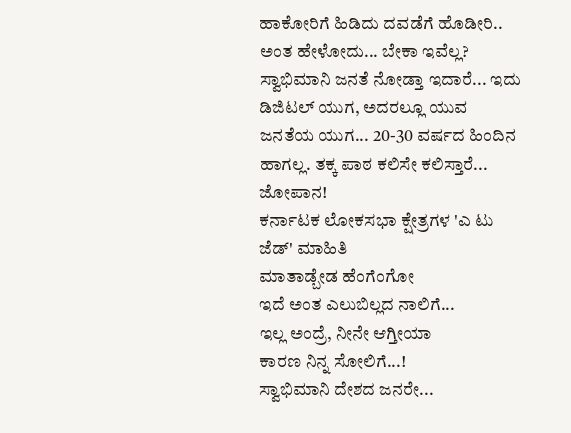ಹಾಕೋರಿಗೆ ಹಿಡಿದು ದವಡೆಗೆ ಹೊಡೀರಿ.. ಅಂತ ಹೇಳೋದು... ಬೇಕಾ ಇವೆಲ್ಲ?
ಸ್ವಾಭಿಮಾನಿ ಜನತೆ ನೋಡ್ತಾ ಇದಾರೆ... ಇದು ಡಿಜಿಟಲ್ ಯುಗ, ಅದರಲ್ಲೂ ಯುವ ಜನತೆಯ ಯುಗ... 20-30 ವರ್ಷದ ಹಿಂದಿನ ಹಾಗಲ್ಲ. ತಕ್ಕ ಪಾಠ ಕಲಿಸೇ ಕಲಿಸ್ತಾರೆ... ಜೋಪಾನ!
ಕರ್ನಾಟಕ ಲೋಕಸಭಾ ಕ್ಷೇತ್ರಗಳ 'ಎ ಟು ಜೆಡ್' ಮಾಹಿತಿ
ಮಾತಾಡ್ಬೇಡ ಹೆಂಗೆಂಗೋ
ಇದೆ ಅಂತ ಎಲುಬಿಲ್ಲದ ನಾಲಿಗೆ...
ಇಲ್ಲ ಅಂದ್ರೆ, ನೀನೇ ಆಗ್ತೀಯಾ
ಕಾರಣ ನಿನ್ನ ಸೋಲಿಗೆ...!
ಸ್ವಾಭಿಮಾನಿ ದೇಶದ ಜನರೇ...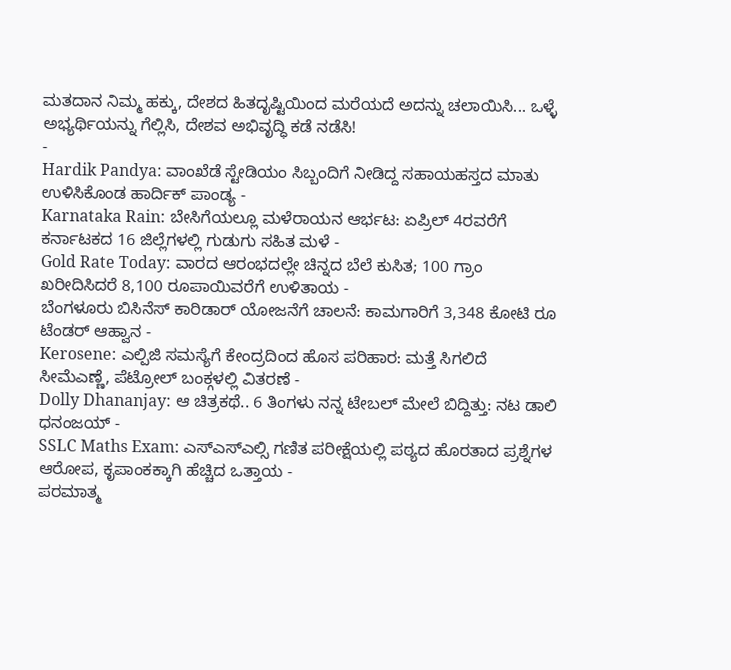ಮತದಾನ ನಿಮ್ಮ ಹಕ್ಕು, ದೇಶದ ಹಿತದೃಷ್ಟಿಯಿಂದ ಮರೆಯದೆ ಅದನ್ನು ಚಲಾಯಿಸಿ... ಒಳ್ಳೆ ಅಭ್ಯರ್ಥಿಯನ್ನು ಗೆಲ್ಲಿಸಿ, ದೇಶವ ಅಭಿವೃದ್ಧಿ ಕಡೆ ನಡೆಸಿ!
-
Hardik Pandya: ವಾಂಖೆಡೆ ಸ್ಟೇಡಿಯಂ ಸಿಬ್ಬಂದಿಗೆ ನೀಡಿದ್ದ ಸಹಾಯಹಸ್ತದ ಮಾತು ಉಳಿಸಿಕೊಂಡ ಹಾರ್ದಿಕ್ ಪಾಂಡ್ಯ -
Karnataka Rain: ಬೇಸಿಗೆಯಲ್ಲೂ ಮಳೆರಾಯನ ಆರ್ಭಟ: ಏಪ್ರಿಲ್ 4ರವರೆಗೆ ಕರ್ನಾಟಕದ 16 ಜಿಲ್ಲೆಗಳಲ್ಲಿ ಗುಡುಗು ಸಹಿತ ಮಳೆ -
Gold Rate Today: ವಾರದ ಆರಂಭದಲ್ಲೇ ಚಿನ್ನದ ಬೆಲೆ ಕುಸಿತ; 100 ಗ್ರಾಂ ಖರೀದಿಸಿದರೆ 8,100 ರೂಪಾಯಿವರೆಗೆ ಉಳಿತಾಯ -
ಬೆಂಗಳೂರು ಬಿಸಿನೆಸ್ ಕಾರಿಡಾರ್ ಯೋಜನೆಗೆ ಚಾಲನೆ: ಕಾಮಗಾರಿಗೆ 3,348 ಕೋಟಿ ರೂ ಟೆಂಡರ್ ಆಹ್ವಾನ -
Kerosene: ಎಲ್ಪಿಜಿ ಸಮಸ್ಯೆಗೆ ಕೇಂದ್ರದಿಂದ ಹೊಸ ಪರಿಹಾರ: ಮತ್ತೆ ಸಿಗಲಿದೆ ಸೀಮೆಎಣ್ಣೆ, ಪೆಟ್ರೋಲ್ ಬಂಕ್ಗಳಲ್ಲಿ ವಿತರಣೆ -
Dolly Dhananjay: ಆ ಚಿತ್ರಕಥೆ.. 6 ತಿಂಗಳು ನನ್ನ ಟೇಬಲ್ ಮೇಲೆ ಬಿದ್ದಿತ್ತು: ನಟ ಡಾಲಿ ಧನಂಜಯ್ -
SSLC Maths Exam: ಎಸ್ಎಸ್ಎಲ್ಸಿ ಗಣಿತ ಪರೀಕ್ಷೆಯಲ್ಲಿ ಪಠ್ಯದ ಹೊರತಾದ ಪ್ರಶ್ನೆಗಳ ಆರೋಪ, ಕೃಪಾಂಕಕ್ಕಾಗಿ ಹೆಚ್ಚಿದ ಒತ್ತಾಯ -
ಪರಮಾತ್ಮ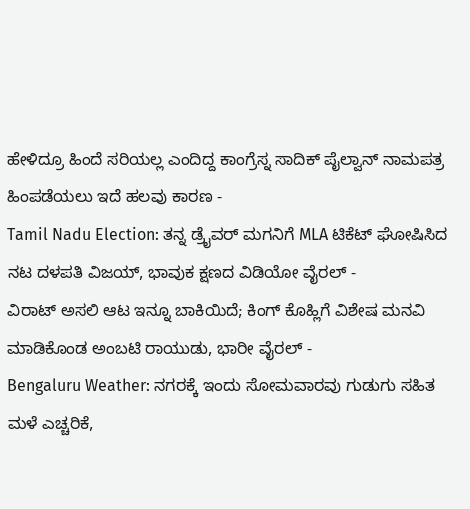ಹೇಳಿದ್ರೂ ಹಿಂದೆ ಸರಿಯಲ್ಲ ಎಂದಿದ್ದ ಕಾಂಗ್ರೆಸ್ನ ಸಾದಿಕ್ ಪೈಲ್ವಾನ್ ನಾಮಪತ್ರ ಹಿಂಪಡೆಯಲು ಇದೆ ಹಲವು ಕಾರಣ -
Tamil Nadu Election: ತನ್ನ ಡ್ರೈವರ್ ಮಗನಿಗೆ MLA ಟಿಕೆಟ್ ಘೋಷಿಸಿದ ನಟ ದಳಪತಿ ವಿಜಯ್, ಭಾವುಕ ಕ್ಷಣದ ವಿಡಿಯೋ ವೈರಲ್ -
ವಿರಾಟ್ ಅಸಲಿ ಆಟ ಇನ್ನೂ ಬಾಕಿಯಿದೆ; ಕಿಂಗ್ ಕೊಹ್ಲಿಗೆ ವಿಶೇಷ ಮನವಿ ಮಾಡಿಕೊಂಡ ಅಂಬಟಿ ರಾಯುಡು, ಭಾರೀ ವೈರಲ್ -
Bengaluru Weather: ನಗರಕ್ಕೆ ಇಂದು ಸೋಮವಾರವು ಗುಡುಗು ಸಹಿತ ಮಳೆ ಎಚ್ಚರಿಕೆ,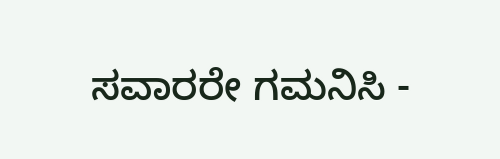ಸವಾರರೇ ಗಮನಿಸಿ -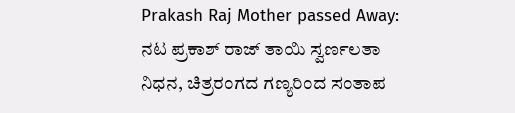Prakash Raj Mother passed Away: ನಟ ಪ್ರಕಾಶ್ ರಾಜ್ ತಾಯಿ ಸ್ವರ್ಣಲತಾ ನಿಧನ, ಚಿತ್ರರಂಗದ ಗಣ್ಯರಿಂದ ಸಂತಾಪ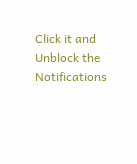Click it and Unblock the Notifications